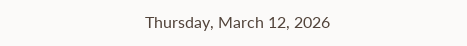Thursday, March 12, 2026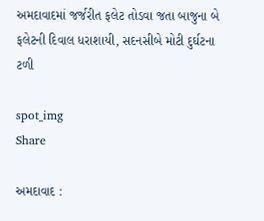અમદાવાદમાં જર્જરીત ફલેટ તોડવા જતા બાજુના બે ફલેટની દિવાલ ધરાશાયી, સદનસીબે મોટી દુર્ઘટના ટળી

spot_img
Share

અમદાવાદ :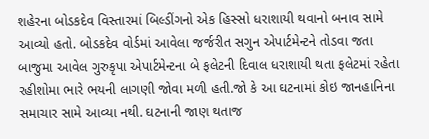શહેરના બોડકદેવ વિસ્તારમાં બિલ્ડીંગનો એક હિસ્સો ધરાશાયી થવાનો બનાવ સામે આવ્યો હતો. બોડકદેવ વોર્ડમાં આવેલા જર્જરીત સગુન એપાર્ટમેન્ટને તોડવા જતા બાજુમા આવેલ ગુરુકૃપા એપાર્ટમેન્ટના બે ફલેટની દિવાલ ધરાશાયી થતા ફલેટમાં રહેતા રહીશોમા ભારે ભયની લાગણી જોવા મળી હતી.જો કે આ ઘટનામાં કોઇ જાનહાનિના સમાચાર સામે આવ્યા નથી. ઘટનાની જાણ થતાજ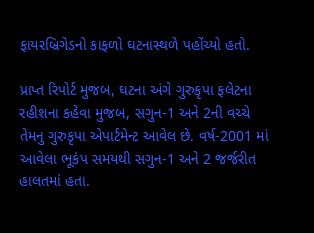ફાયરબ્રિગેડનો કાફળો ઘટનાસ્થળે પહોંચ્યો હતો.

પ્રાપ્ત રિપોર્ટ મુજબ, ઘટના અંગે ગુરુકૃપા ફલેટના રહીશના કહેવા મુજબ, સગુન-1 અને 2ની વચ્ચે તેમનુ ગુરુકૃપા એપાર્ટમેન્ટ આવેલ છે. વર્ષ-2001 માં આવેલા ભૂકંપ સમયથી સગુન-1 અને 2 જર્જરીત હાલતમાં હતા.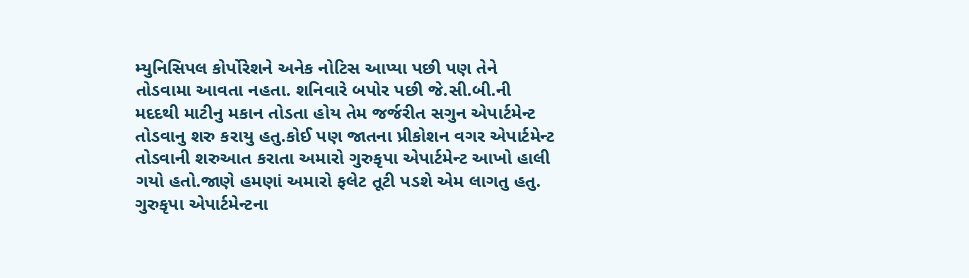મ્યુનિસિપલ કોર્પોરેશને અનેક નોટિસ આપ્યા પછી પણ તેને તોડવામા આવતા નહતા. શનિવારે બપોર પછી જે.સી.બી.ની મદદથી માટીનુ મકાન તોડતા હોય તેમ જર્જરીત સગુન એપાર્ટમેન્ટ તોડવાનુ શરુ કરાયુ હતુ.કોઈ પણ જાતના પ્રીકોશન વગર એપાર્ટમેન્ટ તોડવાની શરુઆત કરાતા અમારો ગુરુકૃપા એપાર્ટમેન્ટ આખો હાલી ગયો હતો.જાણે હમણાં અમારો ફલેટ તૂટી પડશે એમ લાગતુ હતુ. ગુરુકૃપા એપાર્ટમેન્ટના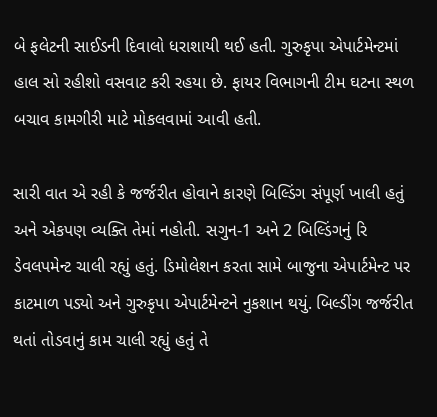બે ફલેટની સાઈડની દિવાલો ધરાશાયી થઈ હતી. ગુરુકૃપા એપાર્ટમેન્ટમાં હાલ સો રહીશો વસવાટ કરી રહયા છે. ફાયર વિભાગની ટીમ ઘટના સ્થળ બચાવ કામગીરી માટે મોકલવામાં આવી હતી.

સારી વાત એ રહી કે જર્જરીત હોવાને કારણે બિલ્ડિંગ સંપૂર્ણ ખાલી હતું અને એકપણ વ્યક્તિ તેમાં નહોતી. સગુન-1 અને 2 બિલ્ડિંગનું રિ ડેવલપમેન્ટ ચાલી રહ્યું હતું. ડિમોલેશન કરતા સામે બાજુના એપાર્ટમેન્ટ પર કાટમાળ પડ્યો અને ગુરુકૃપા એપાર્ટમેન્ટને નુકશાન થયું. બિલ્ડીંગ જર્જરીત થતાં તોડવાનું કામ ચાલી રહ્યું હતું તે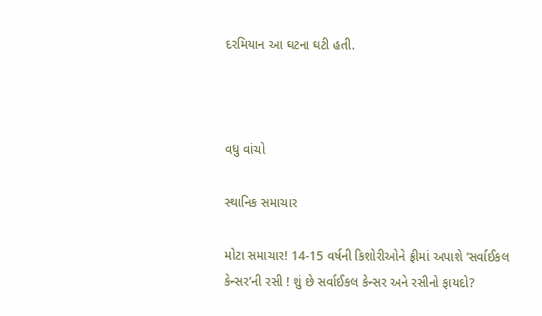દરમિયાન આ ઘટના ઘટી હતી.



વધુ વાંચો

સ્થાનિક સમાચાર

મોટા સમાચાર! 14-15 વર્ષની કિશોરીઓને ફ્રીમાં અપાશે ‘સર્વાઈકલ કેન્સર’ની રસી ! શું છે સર્વાઈકલ કેન્સર અને રસીનો ફાયદો?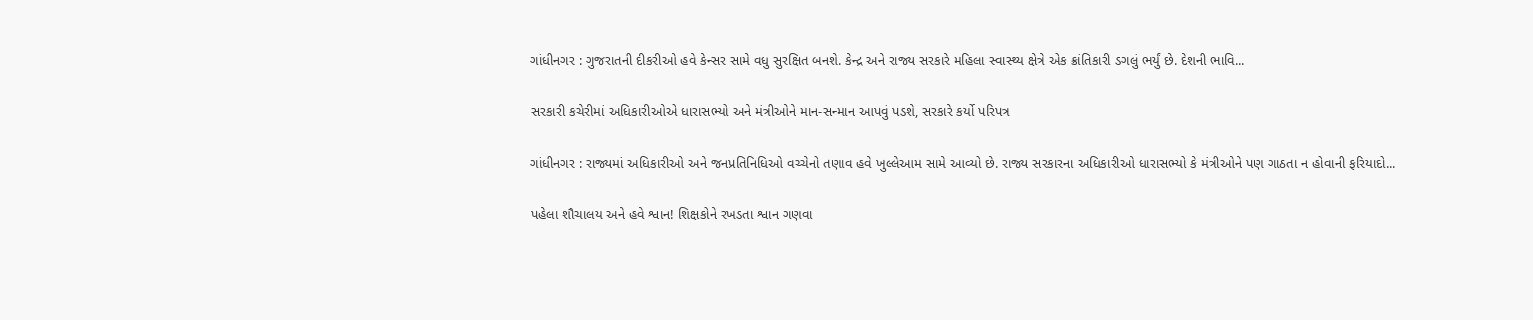ગાંધીનગર : ગુજરાતની દીકરીઓ હવે કેન્સર સામે વધુ સુરક્ષિત બનશે. કેન્દ્ર અને રાજ્ય સરકારે મહિલા સ્વાસ્થ્ય ક્ષેત્રે એક ક્રાંતિકારી ડગલું ભર્યું છે. દેશની ભાવિ...

સરકારી કચેરીમાં અધિકારીઓએ ધારાસભ્યો અને મંત્રીઓને માન-સન્માન આપવું પડશે, સરકારે કર્યો પરિપત્ર

ગાંધીનગર : રાજ્યમાં અધિકારીઓ અને જનપ્રતિનિધિઓ વચ્ચેનો તણાવ હવે ખુલ્લેઆમ સામે આવ્યો છે. રાજ્ય સરકારના અધિકારીઓ ધારાસભ્યો કે મંત્રીઓને પણ ગાઠતા ન હોવાની ફરિયાદો...

પહેલા શૌચાલય અને હવે શ્વાન! શિક્ષકોને રખડતા શ્વાન ગણવા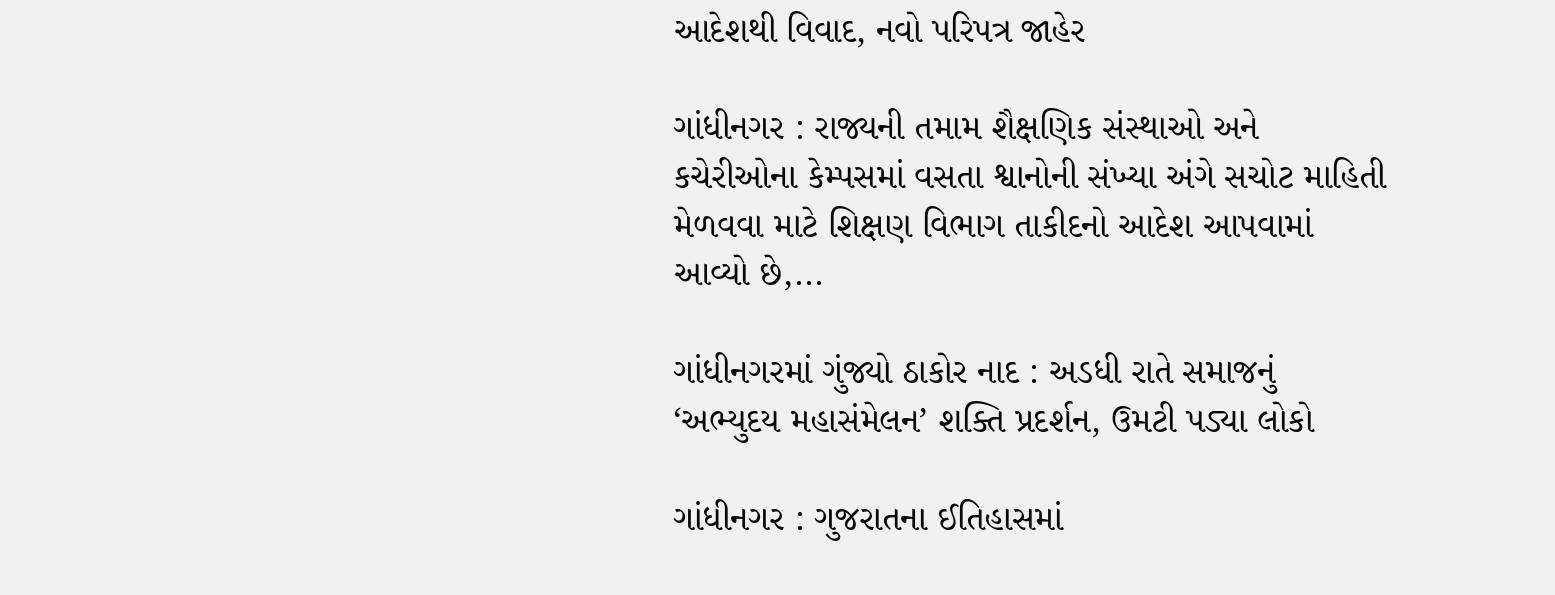આદેશથી વિવાદ, નવો પરિપત્ર જાહેર

ગાંધીનગર : રાજ્યની તમામ શૈક્ષણિક સંસ્થાઓ અને કચેરીઓના કેમ્પસમાં વસતા શ્વાનોની સંખ્યા અંગે સચોટ માહિતી મેળવવા માટે શિક્ષણ વિભાગ તાકીદનો આદેશ આપવામાં આવ્યો છે,...

ગાંધીનગરમાં ગુંજ્યો ઠાકોર નાદ : અડધી રાતે સમાજનું ‘અભ્યુદય મહાસંમેલન’ શક્તિ પ્રદર્શન, ઉમટી પડ્યા લોકો

ગાંધીનગર : ગુજરાતના ઈતિહાસમાં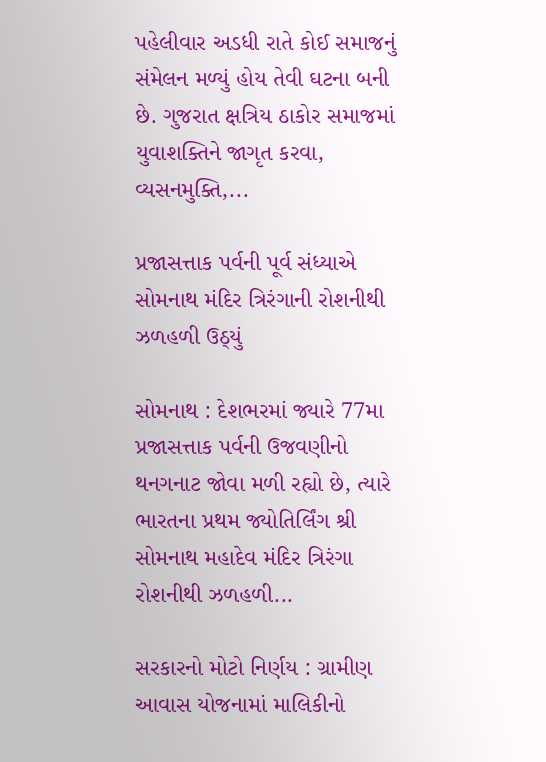પહેલીવાર અડધી રાતે કોઈ સમાજનું સંમેલન મળ્યું હોય તેવી ઘટના બની છે. ગુજરાત ક્ષત્રિય ઠાકોર સમાજમાં યુવાશક્તિને જાગૃત કરવા, વ્યસનમુક્તિ,...

પ્રજાસત્તાક પર્વની પૂર્વ સંધ્યાએ સોમનાથ મંદિર ત્રિરંગાની રોશનીથી ઝળહળી ઉઠ્યું

સોમનાથ : દેશભરમાં જ્યારે 77મા પ્રજાસત્તાક પર્વની ઉજવણીનો થનગનાટ જોવા મળી રહ્યો છે, ત્યારે ભારતના પ્રથમ જ્યોતિર્લિંગ શ્રી સોમનાથ મહાદેવ મંદિર ત્રિરંગા રોશનીથી ઝળહળી...

સરકારનો મોટો નિર્ણય : ગ્રામીણ આવાસ યોજનામાં માલિકીનો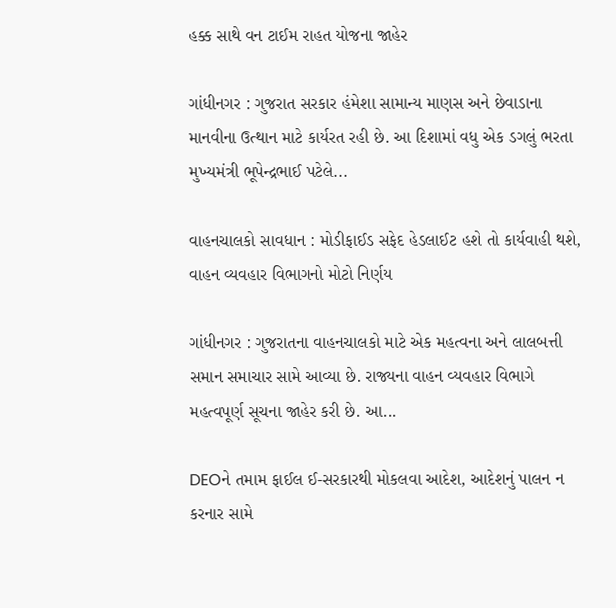હક્ક સાથે વન ટાઈમ રાહત યોજના જાહેર

ગાંધીનગર : ગુજરાત સરકાર હંમેશા સામાન્ય માણસ અને છેવાડાના માનવીના ઉત્થાન માટે કાર્યરત રહી છે. આ દિશામાં વધુ એક ડગલું ભરતા મુખ્યમંત્રી ભૂપેન્દ્રભાઈ પટેલે...

વાહનચાલકો સાવધાન : મોડીફાઈડ સફેદ હેડલાઈટ હશે તો કાર્યવાહી થશે, વાહન વ્યવહાર વિભાગનો મોટો નિર્ણય

ગાંધીનગર : ગુજરાતના વાહનચાલકો માટે એક મહત્વના અને લાલબત્તી સમાન સમાચાર સામે આવ્યા છે. રાજ્યના વાહન વ્યવહાર વિભાગે મહત્વપૂર્ણ સૂચના જાહેર કરી છે. આ...

DEOને તમામ ફાઈલ ઈ-સરકારથી મોકલવા આદેશ, આદેશનું પાલન ન કરનાર સામે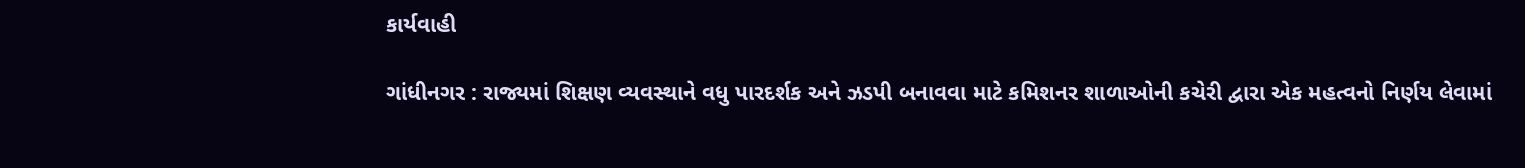કાર્યવાહી

ગાંધીનગર : રાજ્યમાં શિક્ષણ વ્યવસ્થાને વધુ પારદર્શક અને ઝડપી બનાવવા માટે કમિશનર શાળાઓની કચેરી દ્વારા એક મહત્વનો નિર્ણય લેવામાં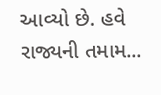આવ્યો છે. હવે રાજ્યની તમામ...